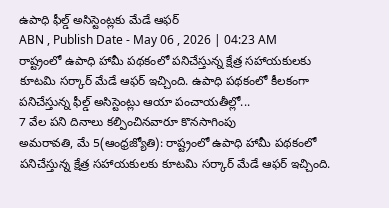ఉపాధి ఫీల్డ్ అసిస్టెంట్లకు మేడే ఆఫర్
ABN , Publish Date - May 06 , 2026 | 04:23 AM
రాష్ట్రంలో ఉపాధి హామీ పథకంలో పనిచేస్తున్న క్షేత్ర సహాయకులకు కూటమి సర్కార్ మేడే ఆఫర్ ఇచ్చింది. ఉపాధి పథకంలో కీలకంగా పనిచేస్తున్న ఫీల్డ్ అసిస్టెంట్లు ఆయా పంచాయతీల్లో...
7 వేల పని దినాలు కల్పించినవారూ కొనసాగింపు
అమరావతి, మే 5(ఆంధ్రజ్యోతి): రాష్ట్రంలో ఉపాధి హామీ పథకంలో పనిచేస్తున్న క్షేత్ర సహాయకులకు కూటమి సర్కార్ మేడే ఆఫర్ ఇచ్చింది.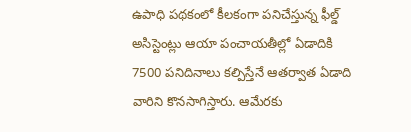ఉపాధి పథకంలో కీలకంగా పనిచేస్తున్న ఫీల్డ్ అసిస్టెంట్లు ఆయా పంచాయతీల్లో ఏడాదికి 7500 పనిదినాలు కల్పిస్తేనే ఆతర్వాత ఏడాది వారిని కొనసాగిస్తారు. ఆమేరకు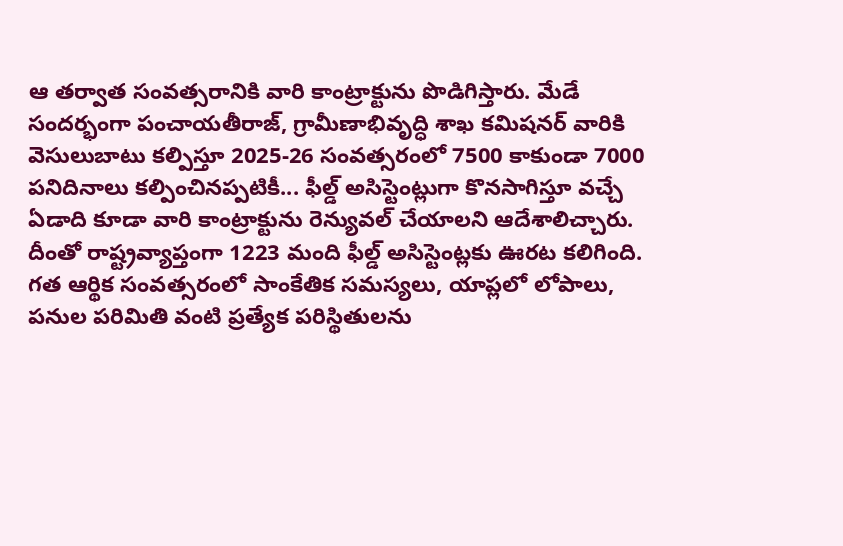ఆ తర్వాత సంవత్సరానికి వారి కాంట్రాక్టును పొడిగిస్తారు. మేడే సందర్భంగా పంచాయతీరాజ్, గ్రామీణాభివృద్ధి శాఖ కమిషనర్ వారికి వెసులుబాటు కల్పిస్తూ 2025-26 సంవత్సరంలో 7500 కాకుండా 7000 పనిదినాలు కల్పించినప్పటికీ... ఫీల్డ్ అసిస్టెంట్లుగా కొనసాగిస్తూ వచ్చే ఏడాది కూడా వారి కాంట్రాక్టును రెన్యువల్ చేయాలని ఆదేశాలిచ్చారు. దీంతో రాష్ట్రవ్యాప్తంగా 1223 మంది ఫీల్డ్ అసిస్టెంట్లకు ఊరట కలిగింది. గత ఆర్థిక సంవత్సరంలో సాంకేతిక సమస్యలు, యాప్లలో లోపాలు, పనుల పరిమితి వంటి ప్రత్యేక పరిస్థితులను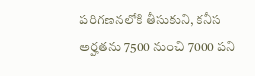పరిగణనలోకి తీసుకుని, కనీస అర్హతను 7500 నుంచి 7000 పని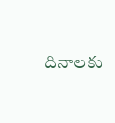దినాలకు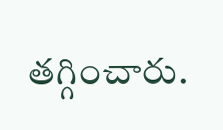తగ్గించారు.